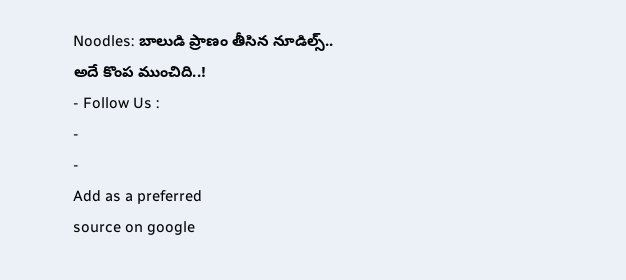Noodles: బాలుడి ప్రాణం తీసిన నూడిల్స్.. అదే కొంప ముంచిది..!
- Follow Us :
-
-
Add as a preferred
source on google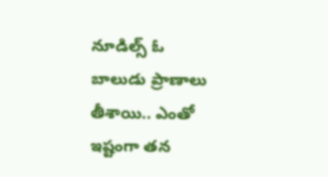నూడిల్స్ ఓ బాలుడు ప్రాణాలు తీశాయి.. ఎంతో ఇష్టంగా తన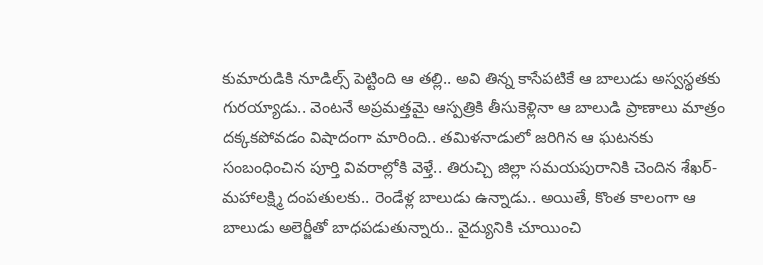కుమారుడికి నూడిల్స్ పెట్టింది ఆ తల్లి.. అవి తిన్న కాసేపటికే ఆ బాలుడు అస్వస్థతకు గురయ్యాడు.. వెంటనే అప్రమత్తమై ఆస్పత్రికి తీసుకెళ్లినా ఆ బాలుడి ప్రాణాలు మాత్రం దక్కకపోవడం విషాదంగా మారింది.. తమిళనాడులో జరిగిన ఆ ఘటనకు సంబంధించిన పూర్తి వివరాల్లోకి వెళ్తే.. తిరుచ్చి జిల్లా సమయపురానికి చెందిన శేఖర్-మహాలక్ష్మి దంపతులకు.. రెండేళ్ల బాలుడు ఉన్నాడు.. అయితే, కొంత కాలంగా ఆ బాలుడు అలెర్జీతో బాధపడుతున్నారు.. వైద్యునికి చూయించి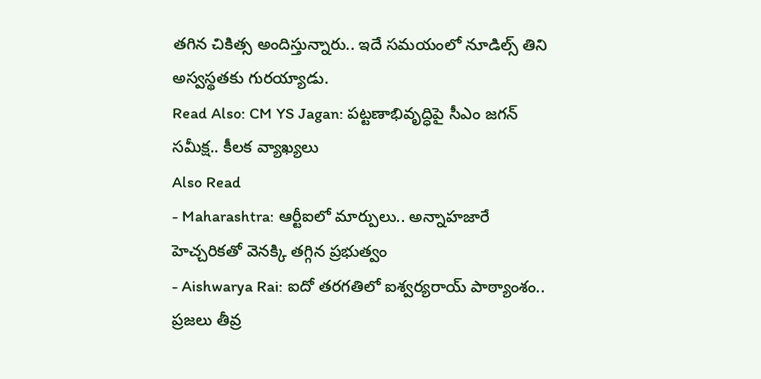తగిన చికిత్స అందిస్తున్నారు.. ఇదే సమయంలో నూడిల్స్ తిని అస్వస్థతకు గురయ్యాడు.
Read Also: CM YS Jagan: పట్టణాభివృద్ధిపై సీఎం జగన్ సమీక్ష.. కీలక వ్యాఖ్యలు
Also Read
- Maharashtra: ఆర్టీఐలో మార్పులు.. అన్నాహజారే హెచ్చరికతో వెనక్కి తగ్గిన ప్రభుత్వం
- Aishwarya Rai: ఐదో తరగతిలో ఐశ్వర్యరాయ్ పాఠ్యాంశం.. ప్రజలు తీవ్ర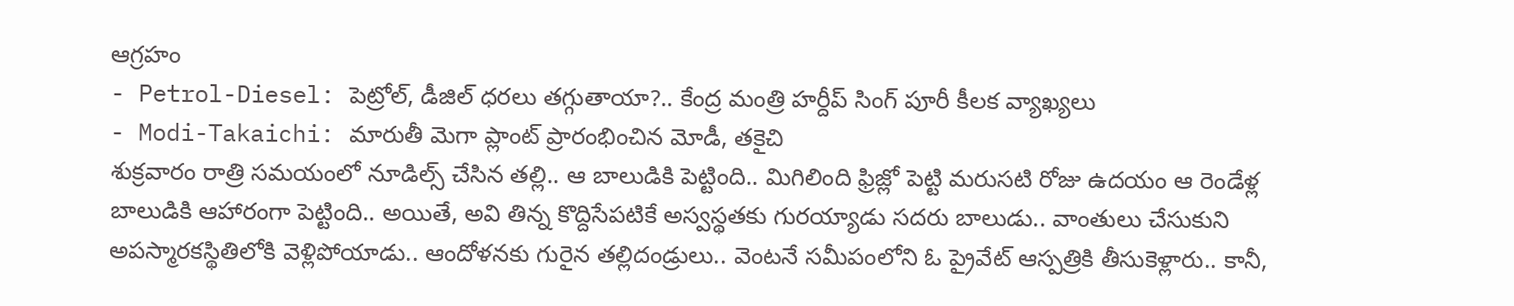ఆగ్రహం
- Petrol-Diesel: పెట్రోల్, డీజిల్ ధరలు తగ్గుతాయా?.. కేంద్ర మంత్రి హర్దీప్ సింగ్ పూరీ కీలక వ్యాఖ్యలు
- Modi-Takaichi: మారుతీ మెగా ప్లాంట్ ప్రారంభించిన మోడీ, తకైచి
శుక్రవారం రాత్రి సమయంలో నూడిల్స్ చేసిన తల్లి.. ఆ బాలుడికి పెట్టింది.. మిగిలింది ఫ్రిజ్లో పెట్టి మరుసటి రోజు ఉదయం ఆ రెండేళ్ల బాలుడికి ఆహారంగా పెట్టింది.. అయితే, అవి తిన్న కొద్దిసేపటికే అస్వస్థతకు గురయ్యాడు సదరు బాలుడు.. వాంతులు చేసుకుని అపస్మారకస్థితిలోకి వెళ్లిపోయాడు.. ఆందోళనకు గురైన తల్లిదండ్రులు.. వెంటనే సమీపంలోని ఓ ప్రైవేట్ ఆస్పత్రికి తీసుకెళ్లారు.. కానీ,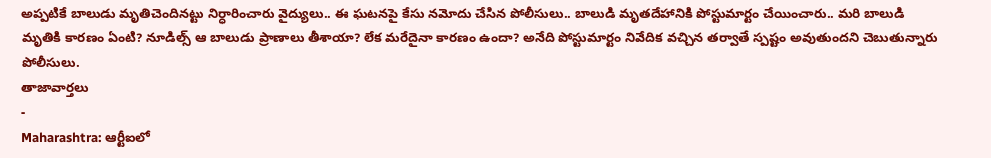అప్పటికే బాలుడు మృతిచెందినట్టు నిర్ధారించారు వైద్యులు.. ఈ ఘటనపై కేసు నమోదు చేసిన పోలీసులు.. బాలుడి మృతదేహానికి పోస్టుమార్టం చేయించారు.. మరి బాలుడి మృతికి కారణం ఏంటి? నూడిల్స్ ఆ బాలుడు ప్రాణాలు తీశాయా? లేక మరేదైనా కారణం ఉందా? అనేది పోస్టుమార్టం నివేదిక వచ్చిన తర్వాతే స్పష్టం అవుతుందని చెబుతున్నారు పోలీసులు.
తాజావార్తలు
-
Maharashtra: ఆర్టీఐలో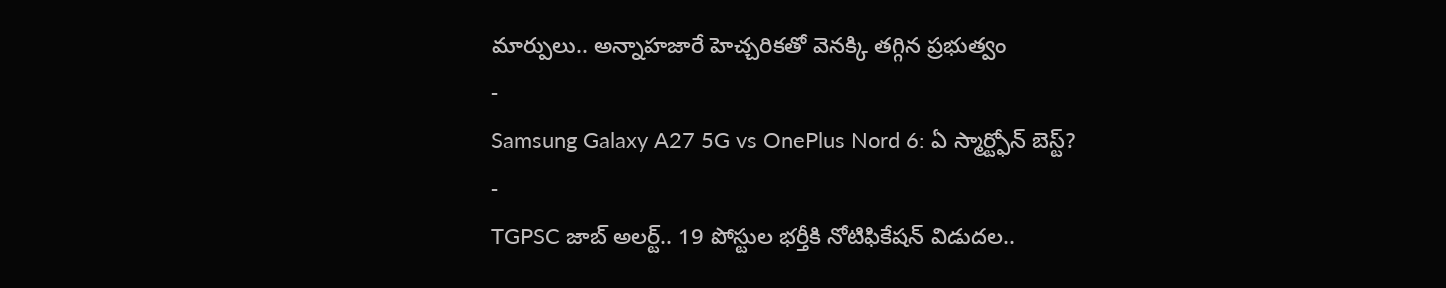మార్పులు.. అన్నాహజారే హెచ్చరికతో వెనక్కి తగ్గిన ప్రభుత్వం
-
Samsung Galaxy A27 5G vs OnePlus Nord 6: ఏ స్మార్ట్ఫోన్ బెస్ట్?
-
TGPSC జాబ్ అలర్ట్.. 19 పోస్టుల భర్తీకి నోటిఫికేషన్ విడుదల..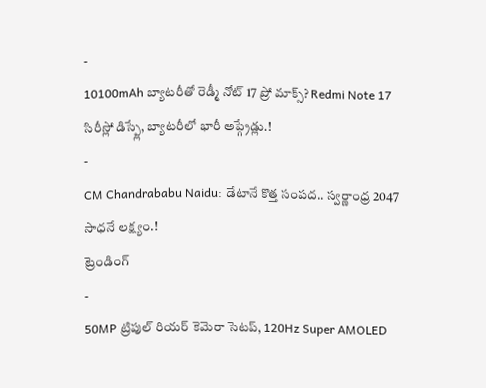-
10100mAh బ్యాటరీతో రెడ్మీ నోట్ 17 ప్రో మాక్స్? Redmi Note 17 సిరీస్లో డిస్ప్లే, బ్యాటరీలో భారీ అప్గ్రేడ్లు.!
-
CM Chandrababu Naidu: డేటానే కొత్త సంపద.. స్వర్ణాంధ్ర 2047 సాధనే లక్ష్యం.!
ట్రెండింగ్
-
50MP ట్రిపుల్ రియర్ కెమెరా సెటప్, 120Hz Super AMOLED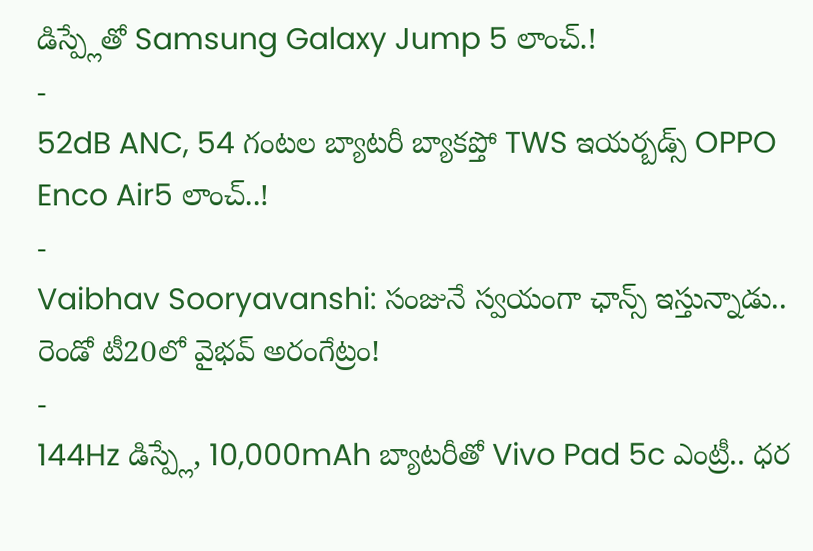డిస్ప్లేతో Samsung Galaxy Jump 5 లాంచ్.!
-
52dB ANC, 54 గంటల బ్యాటరీ బ్యాకప్తో TWS ఇయర్బడ్స్ OPPO Enco Air5 లాంచ్..!
-
Vaibhav Sooryavanshi: సంజునే స్వయంగా ఛాన్స్ ఇస్తున్నాడు.. రెండో టీ20లో వైభవ్ అరంగేట్రం!
-
144Hz డిస్ప్లే, 10,000mAh బ్యాటరీతో Vivo Pad 5c ఎంట్రీ.. ధర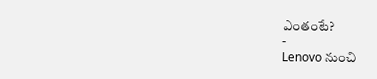ఎంతంటే?
-
Lenovo నుంచి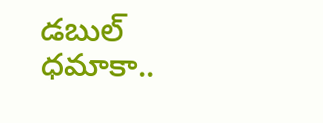డబుల్ ధమాకా..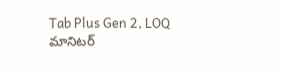Tab Plus Gen 2, LOQ మానిటర్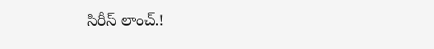సిరీస్ లాంచ్.!